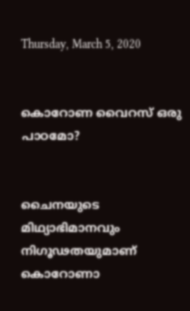Thursday, March 5, 2020


കൊറോണ വൈറസ് ഒരു പാഠമോ?


ചൈനയുടെ മിഥ്യാഭിമാനവും നിഗൂഢതയുമാണ് കൊറോണാ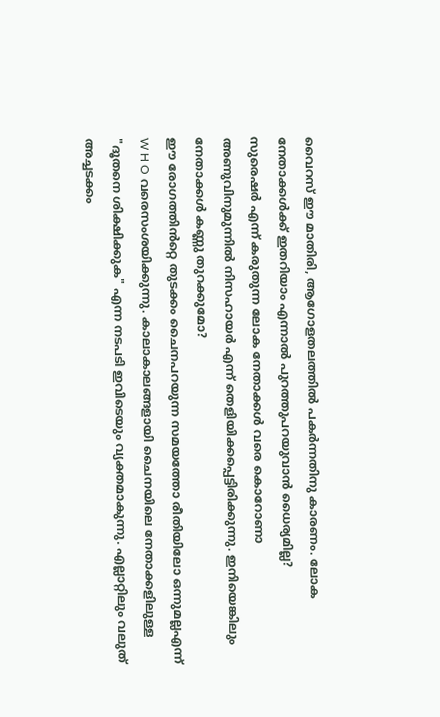വൈറസ് ഈ മാതിരി, ആഗോളതലത്തിൽ പകർന്നതിനു കാരണം. ലോക നേതാക്കൾക്ക് ഇതറിയാം എന്നാൽ പുറത്തുപറയുവാൻ ധൈര്യമില്ല?
സുരെഷർ എന്ന് കരുതുന്ന ലോക നേതാക്കൾ വരെ കൊറോണാ അണുവിനുമുന്നിൽ നിസഹായർ എന്ന് തെളിയിക്കപ്പെട്ടിരിക്കുന്നു. ഇനിയെങ്കിലും നേതാക്കൾ കണ്ണു തുറക്കുമോ?
ഈ രോഗത്തിൻറ്റെ തുടക്കം ചൈനപറയുന്ന സമയത്തോ രീതിയിലോ ഒന്നുമല്ലഎന്ന് W H O വരെസംശയിക്കുന്നു. കാലാകാലങ്ങളായി ചൈനയിലെ നേതാക്കളിലുള്ള "ദൂതനെ ശിക്ഷിക്കുക" എന്ന നടപടി ഇവിടെയും വ്യക്തമാകുന്നു. എല്ലാറ്റിലും വലുത് അച്ചടക്കം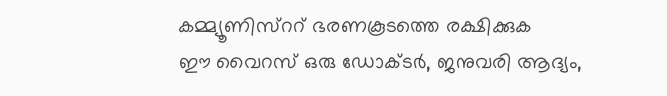കമ്മ്യൂണിസ്ററ് ഭരണകൂടത്തെ രക്ഷിക്കുക
ഈ വൈറസ് ഒരു ഡോക്ടർ, ജനുവരി ആദ്യം,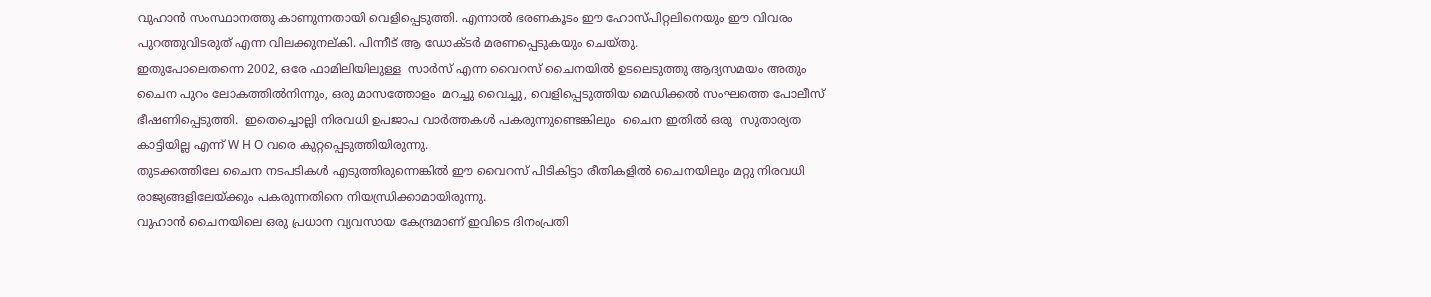വുഹാൻ സംസ്ഥാനത്തു കാണുന്നതായി വെളിപ്പെടുത്തി. എന്നാൽ ഭരണകൂടം ഈ ഹോസ്പിറ്റലിനെയും ഈ വിവരം പുറത്തുവിടരുത് എന്ന വിലക്കുനല്കി. പിന്നീട് ആ ഡോക്ടർ മരണപ്പെടുകയും ചെയ്തു.
ഇതുപോലെതന്നെ 2002, ഒരേ ഫാമിലിയിലുള്ള  സാർസ് എന്ന വൈറസ് ചൈനയിൽ ഉടലെടുത്തു ആദ്യസമയം അതും ചൈന പുറം ലോകത്തിൽനിന്നും, ഒരു മാസത്തോളം  മറച്ചു വൈച്ചു, വെളിപ്പെടുത്തിയ മെഡിക്കൽ സംഘത്തെ പോലീസ് ഭീഷണിപ്പെടുത്തി.  ഇതെച്ചൊല്ലി നിരവധി ഉപജാപ വാർത്തകൾ പകരുന്നുണ്ടെങ്കിലും  ചൈന ഇതിൽ ഒരു  സുതാര്യത കാട്ടിയില്ല എന്ന് W H O വരെ കുറ്റപ്പെടുത്തിയിരുന്നു.
തുടക്കത്തിലേ ചൈന നടപടികൾ എടുത്തിരുന്നെങ്കിൽ ഈ വൈറസ് പിടികിട്ടാ രീതികളിൽ ചൈനയിലും മറ്റു നിരവധി രാജ്യങ്ങളിലേയ്ക്കും പകരുന്നതിനെ നിയന്ധ്രിക്കാമായിരുന്നു.
വുഹാൻ ചൈനയിലെ ഒരു പ്രധാന വ്യവസായ കേന്ദ്രമാണ് ഇവിടെ ദിനംപ്രതി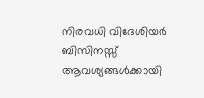നിരവധി വിദേശിയർ ബിസിനസ്സ് ആവശ്യങ്ങൾക്കായി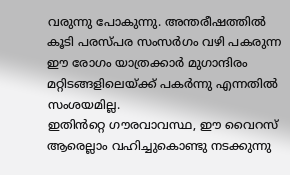വരുന്നു പോകുന്നു. അന്തരീഷത്തിൽ കൂടി പരസ്പര സംസർഗം വഴി പകരുന്ന ഈ രോഗം യാത്രക്കാർ മുഗാന്ദിരം മറ്റിടങ്ങളിലെയ്ക്ക് പകർന്നു എന്നതിൽ സംശയമില്ല.
ഇതിൻറ്റെ ഗൗരവാവസ്ഥ, ഈ വൈറസ് ആരെല്ലാം വഹിച്ചുകൊണ്ടു നടക്കുന്നു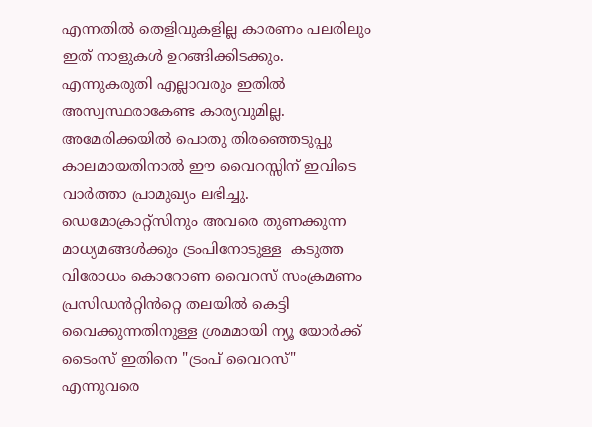എന്നതിൽ തെളിവുകളില്ല കാരണം പലരിലും ഇത് നാളുകൾ ഉറങ്ങിക്കിടക്കും. എന്നുകരുതി എല്ലാവരും ഇതിൽ അസ്വസ്ഥരാകേണ്ട കാര്യവുമില്ല.
അമേരിക്കയിൽ പൊതു തിരഞ്ഞെടുപ്പു കാലമായതിനാൽ ഈ വൈറസ്സിന് ഇവിടെ വാർത്താ പ്രാമുഖ്യം ലഭിച്ചു. ഡെമോക്രാറ്റ്‌സിനും അവരെ തുണക്കുന്ന മാധ്യമങ്ങൾക്കും ട്രംപിനോടുള്ള  കടുത്ത വിരോധം കൊറോണ വൈറസ് സംക്രമണം പ്രസിഡൻറ്റിൻറ്റെ തലയിൽ കെട്ടി വൈക്കുന്നതിനുള്ള ശ്രമമായി ന്യൂ യോർക്ക് ടൈംസ് ഇതിനെ "ട്രംപ് വൈറസ്" എന്നുവരെ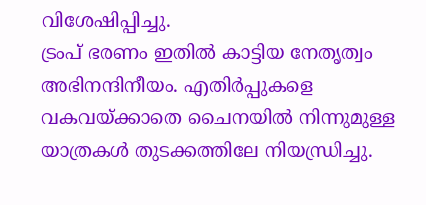വിശേഷിപ്പിച്ചു.
ട്രംപ് ഭരണം ഇതിൽ കാട്ടിയ നേതൃത്വം അഭിനന്ദിനീയം. എതിർപ്പുകളെ വകവയ്ക്കാതെ ചൈനയിൽ നിന്നുമുള്ള യാത്രകൾ തുടക്കത്തിലേ നിയന്ധ്രിച്ചു.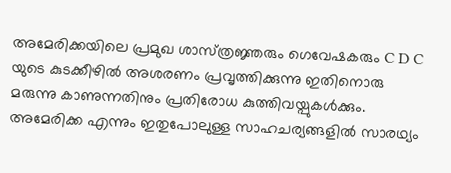അമേരിക്കയിലെ പ്രമുഖ ശാസ്‌ത്രജ്ഞരും ഗെവേഷകരും C D C യുടെ കുടക്കീഴിൽ അശരണം പ്രവൃത്തിക്കുന്നു ഇതിനൊരു മരുന്നു കാണുന്നതിനും പ്രതിരോധ കുത്തിവയ്പുകൾക്കും. അമേരിക്ക എന്നും ഇതുപോലുള്ള സാഹചര്യങ്ങളിൽ സാരഥ്യം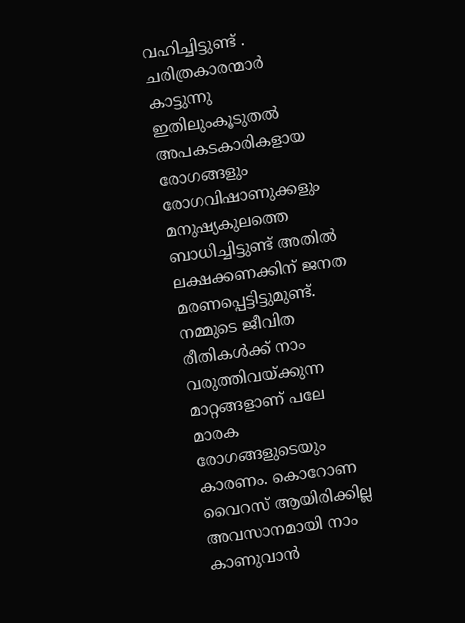വഹിച്ചിട്ടുണ്ട് .
ചരിത്രകാരന്മാർ കാട്ടുന്നു ഇതിലുംകൂടുതൽ അപകടകാരികളായ രോഗങ്ങളും രോഗവിഷാണുക്കളും മനുഷ്യകുലത്തെ ബാധിച്ചിട്ടുണ്ട് അതിൽ ലക്ഷക്കണക്കിന് ജനത മരണപ്പെട്ടിട്ടുമുണ്ട്. നമ്മുടെ ജീവിത രീതികൾക്ക് നാം വരുത്തിവയ്ക്കുന്ന മാറ്റങ്ങളാണ് പലേ മാരക രോഗങ്ങളുടെയും കാരണം. കൊറോണ വൈറസ് ആയിരിക്കില്ല അവസാനമായി നാം കാണുവാൻ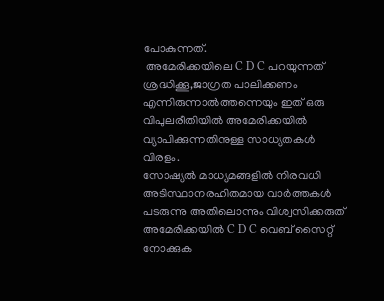പോകുന്നത്.
 അമേരിക്കയിലെ C D C പറയുന്നത് ശ്രദ്ധിക്കൂ,ജാഗ്രത പാലിക്കണം എന്നിരുന്നാൽത്തന്നെയും ഇത് ഒരു വിപുലരീതിയിൽ അമേരിക്കയിൽ വ്യാപിക്കുന്നതിനുള്ള സാധ്യതകൾ വിരളം.
സോഷ്യൽ മാധ്യമങ്ങളിൽ നിരവധി അടിസ്ഥാനരഹിതമായ വാർത്തകൾ പടരുന്നു അതിലൊന്നും വിശ്വസിക്കരുത് അമേരിക്കയിൽ C D C വെബ് സൈറ്റ് നോക്കുക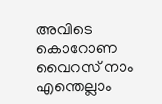അവിടെ കൊറോണ വൈറസ് നാം എന്തെല്ലാം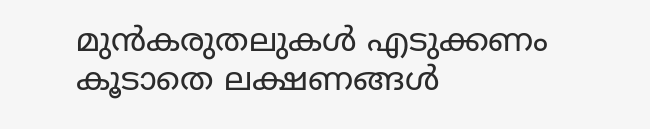മുൻകരുതലുകൾ എടുക്കണം കൂടാതെ ലക്ഷണങ്ങൾ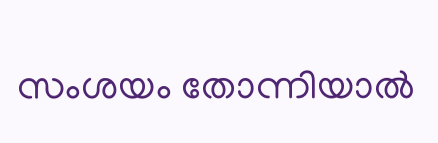സംശയം തോന്നിയാൽ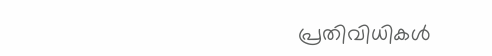പ്രതിവിധികൾ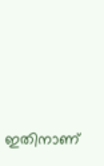ഇതിനാണ്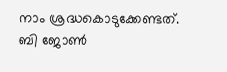നാം ശ്രദ്ധകൊടുക്കേണ്ടത്.
ബി ജോൺ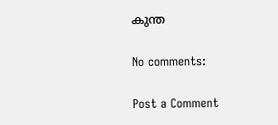കുന്ത

No comments:

Post a Comment